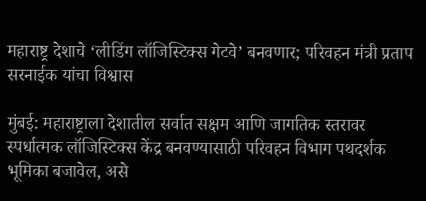महाराष्ट्र देशाचे ‘लीडिंग लॉजिस्टिक्स गेटवे’ बनवणार; परिवहन मंत्री प्रताप सरनाईक यांचा विश्वास

मुंबई: महाराष्ट्राला देशातील सर्वात सक्षम आणि जागतिक स्तरावर स्पर्धात्मक लॉजिस्टिक्स केंद्र बनवण्यासाठी परिवहन विभाग पथदर्शक भूमिका बजावेल, असे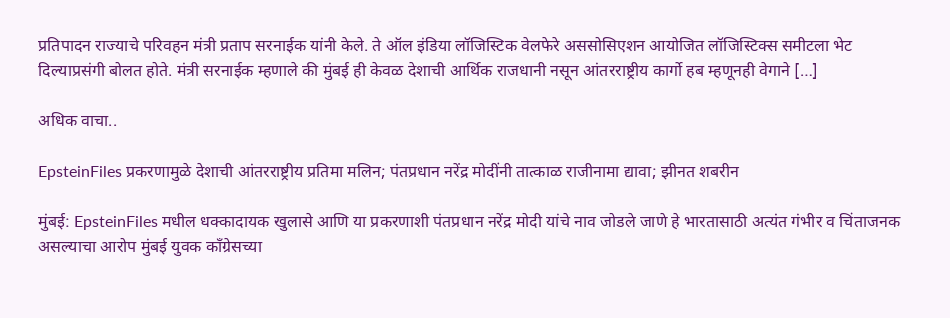प्रतिपादन राज्याचे परिवहन मंत्री प्रताप सरनाईक यांनी केले. ते ऑल इंडिया लॉजिस्टिक वेलफेरे अससोसिएशन आयोजित लॉजिस्टिक्स समीटला भेट दिल्याप्रसंगी बोलत होते. मंत्री सरनाईक म्हणाले की मुंबई ही केवळ देशाची आर्थिक राजधानी नसून आंतरराष्ट्रीय कार्गो हब म्हणूनही वेगाने […]

अधिक वाचा..

EpsteinFiles प्रकरणामुळे देशाची आंतरराष्ट्रीय प्रतिमा मलिन; पंतप्रधान नरेंद्र मोदींनी तात्काळ राजीनामा द्यावा; झीनत शबरीन

मुंबई: EpsteinFiles मधील धक्कादायक खुलासे आणि या प्रकरणाशी पंतप्रधान नरेंद्र मोदी यांचे नाव जोडले जाणे हे भारतासाठी अत्यंत गंभीर व चिंताजनक असल्याचा आरोप मुंबई युवक काँग्रेसच्या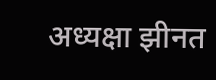अध्यक्षा झीनत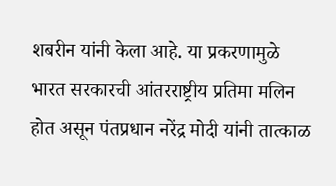शबरीन यांनी केला आहे. या प्रकरणामुळे भारत सरकारची आंतरराष्ट्रीय प्रतिमा मलिन होत असून पंतप्रधान नरेंद्र मोदी यांनी तात्काळ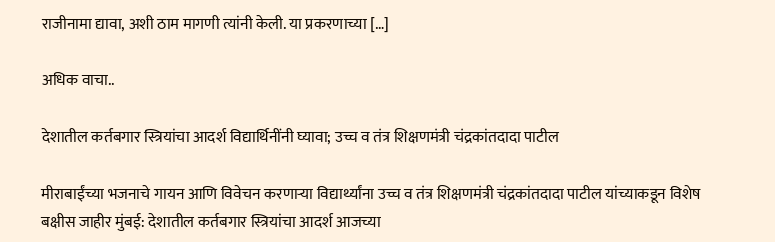राजीनामा द्यावा, अशी ठाम मागणी त्यांनी केली. या प्रकरणाच्या […]

अधिक वाचा..

देशातील कर्तबगार स्त्रियांचा आदर्श विद्यार्थिनींनी घ्यावा; उच्च व तंत्र शिक्षणमंत्री चंद्रकांतदादा पाटील

मीराबाईंच्या भजनाचे गायन आणि विवेचन करणाऱ्या विद्यार्थ्यांना उच्च व तंत्र शिक्षणमंत्री चंद्रकांतदादा पाटील यांच्याकडून विशेष बक्षीस जाहीर मुंबई: देशातील कर्तबगार स्त्रियांचा आदर्श आजच्या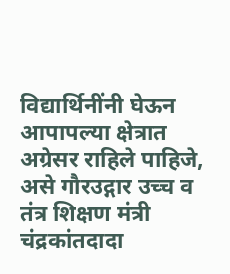विद्यार्थिनींनी घेऊन आपापल्या क्षेत्रात अग्रेसर राहिले पाहिजे, असे गौरउद्गार उच्च व तंत्र शिक्षण मंत्री चंद्रकांतदादा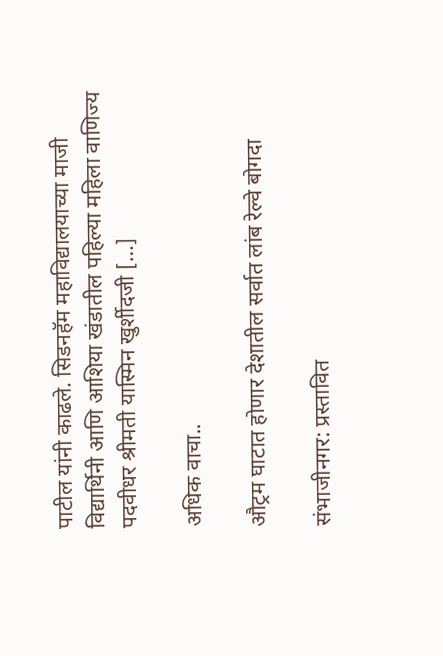पाटील यांनी काढले. सिडनहॅम महाविद्यालयाच्या माजी विद्यार्थिनी आणि आशिया खंडातील पहिल्या महिला वाणिज्य पदवीधर श्रीमती यास्मिन खुर्शीदजी […]

अधिक वाचा..

औट्रम घाटात होणार देशातील सर्वात लांब रेल्वे बोगदा

संभाजीनगर: प्रस्तावित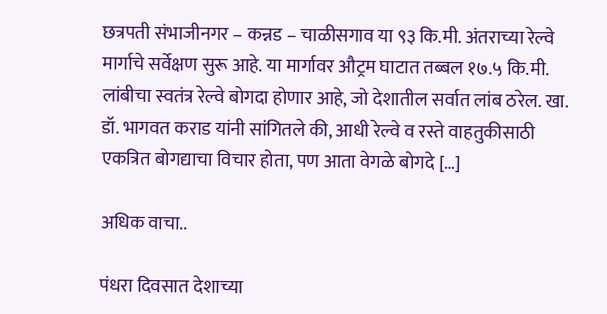छत्रपती संभाजीनगर – कन्नड – चाळीसगाव या ९३ कि.मी. अंतराच्या रेल्वे मार्गाचे सर्वेक्षण सुरू आहे. या मार्गावर औट्रम घाटात तब्बल १७.५ कि.मी. लांबीचा स्वतंत्र रेल्वे बोगदा होणार आहे, जो देशातील सर्वात लांब ठरेल. खा. डॉ. भागवत कराड यांनी सांगितले की, आधी रेल्वे व रस्ते वाहतुकीसाठी एकत्रित बोगद्याचा विचार होता, पण आता वेगळे बोगदे […]

अधिक वाचा..

पंधरा दिवसात देशाच्या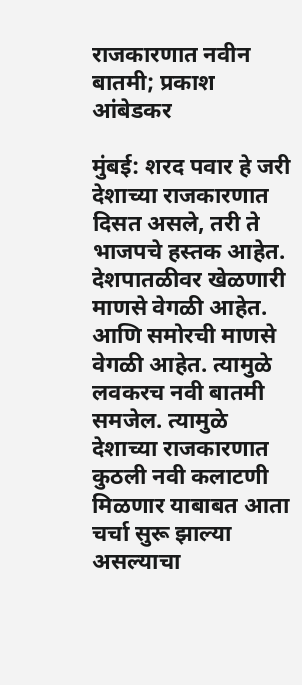राजकारणात नवीन बातमी; प्रकाश आंबेडकर

मुंबई: शरद पवार हे जरी देशाच्या राजकारणात दिसत असले, तरी ते भाजपचे हस्तक आहेत. देशपातळीवर खेळणारी माणसे वेगळी आहेत. आणि समोरची माणसे वेगळी आहेत. त्यामुळे लवकरच नवी बातमी समजेल. त्यामुळे देशाच्या राजकारणात कुठली नवी कलाटणी मिळणार याबाबत आता चर्चा सुरू झाल्या असल्याचा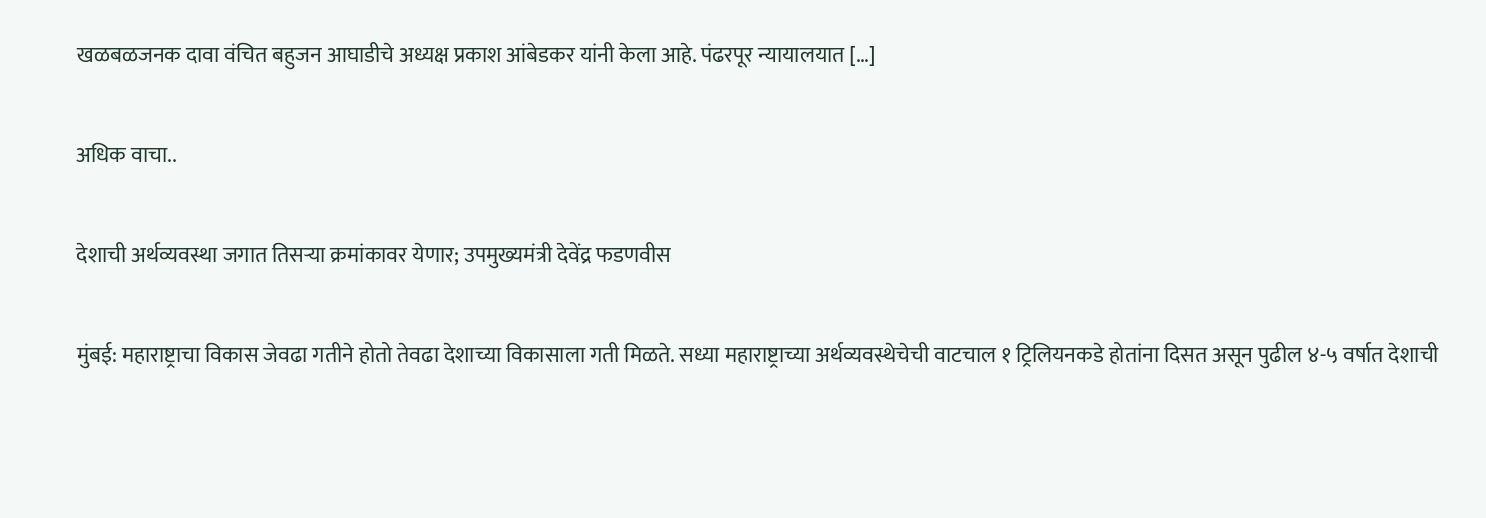खळबळजनक दावा वंचित बहुजन आघाडीचे अध्यक्ष प्रकाश आंबेडकर यांनी केला आहे. पंढरपूर न्यायालयात […]

अधिक वाचा..

देशाची अर्थव्यवस्था जगात तिसऱ्या क्रमांकावर येणार; उपमुख्यमंत्री देवेंद्र फडणवीस

मुंबई: महाराष्ट्राचा विकास जेवढा गतीने होतो तेवढा देशाच्या विकासाला गती मिळते. सध्या महाराष्ट्राच्या अर्थव्यवस्थेचेची वाटचाल १ ट्रिलियनकडे होतांना दिसत असून पुढील ४-५ वर्षात देशाची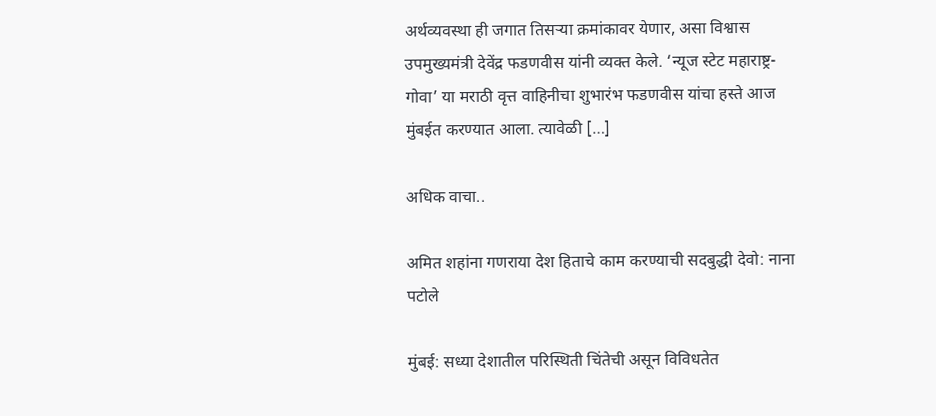अर्थव्यवस्था ही जगात तिसऱ्या क्रमांकावर येणार, असा विश्वास उपमुख्यमंत्री देवेंद्र फडणवीस यांनी व्यक्त केले. ‘न्यूज स्टेट महाराष्ट्र- गोवा’ या मराठी वृत्त वाहिनीचा शुभारंभ फडणवीस यांचा हस्ते आज मुंबईत करण्यात आला. त्यावेळी […]

अधिक वाचा..

अमित शहांना गणराया देश हिताचे काम करण्याची सदबुद्धी देवो: नाना पटोले

मुंबई: सध्या देशातील परिस्थिती चिंतेची असून विविधतेत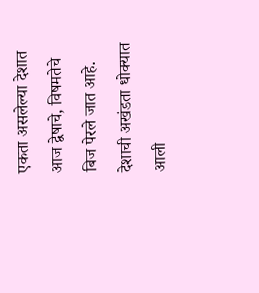एकता असलेल्या देशात आज द्वेषाचे, विषमतेचे बिज पेरले जात आहे. देशाची अखंडता धोक्यात आली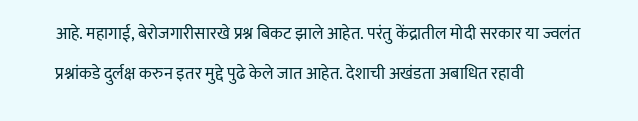आहे. महागाई, बेरोजगारीसारखे प्रश्न बिकट झाले आहेत. परंतु केंद्रातील मोदी सरकार या ज्वलंत प्रश्नांकडे दुर्लक्ष करुन इतर मुद्दे पुढे केले जात आहेत. देशाची अखंडता अबाधित रहावी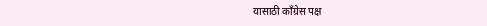यासाठी काँग्रेस पक्ष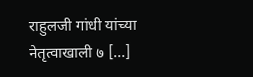राहुलजी गांधी यांच्या नेतृत्वाखाली ७ […]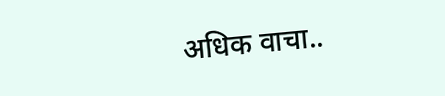अधिक वाचा..